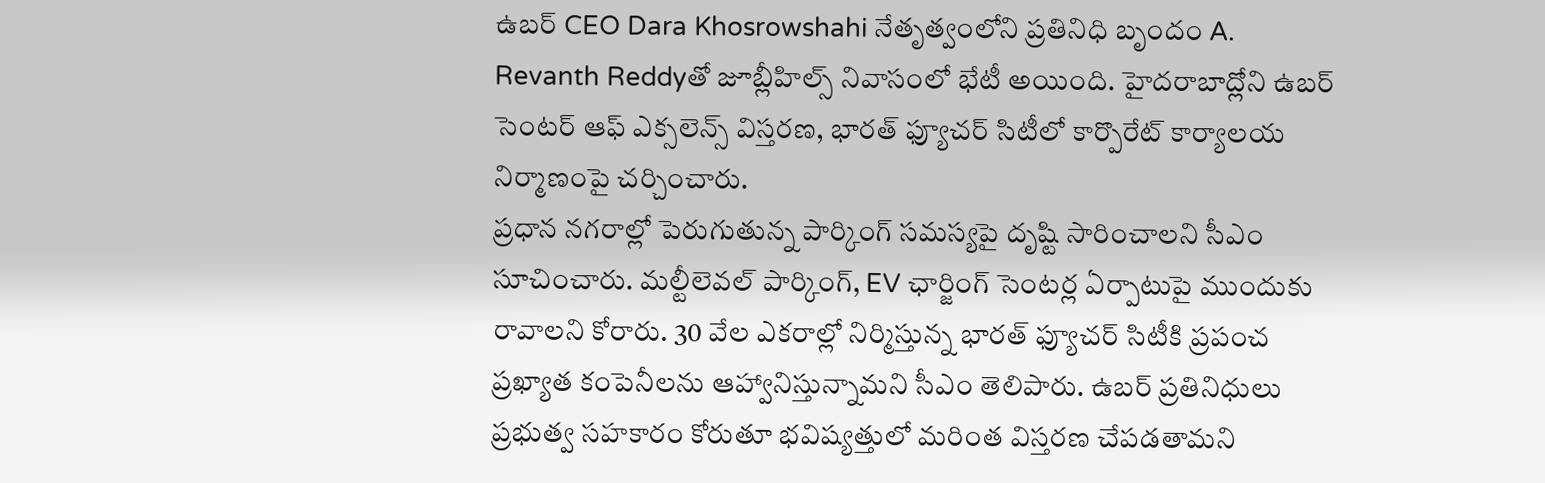ఉబర్ CEO Dara Khosrowshahi నేతృత్వంలోని ప్రతినిధి బృందం A. Revanth Reddyతో జూబ్లీహిల్స్ నివాసంలో భేటీ అయింది. హైదరాబాద్లోని ఉబర్ సెంటర్ ఆఫ్ ఎక్సలెన్స్ విస్తరణ, భారత్ ఫ్యూచర్ సిటీలో కార్పొరేట్ కార్యాలయ నిర్మాణంపై చర్చించారు.
ప్రధాన నగరాల్లో పెరుగుతున్న పార్కింగ్ సమస్యపై దృష్టి సారించాలని సీఎం సూచించారు. మల్టీలెవల్ పార్కింగ్, EV ఛార్జింగ్ సెంటర్ల ఏర్పాటుపై ముందుకు రావాలని కోరారు. 30 వేల ఎకరాల్లో నిర్మిస్తున్న భారత్ ఫ్యూచర్ సిటీకి ప్రపంచ ప్రఖ్యాత కంపెనీలను ఆహ్వానిస్తున్నామని సీఎం తెలిపారు. ఉబర్ ప్రతినిధులు ప్రభుత్వ సహకారం కోరుతూ భవిష్యత్తులో మరింత విస్తరణ చేపడతామని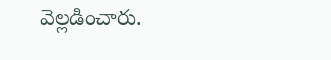వెల్లడించారు.